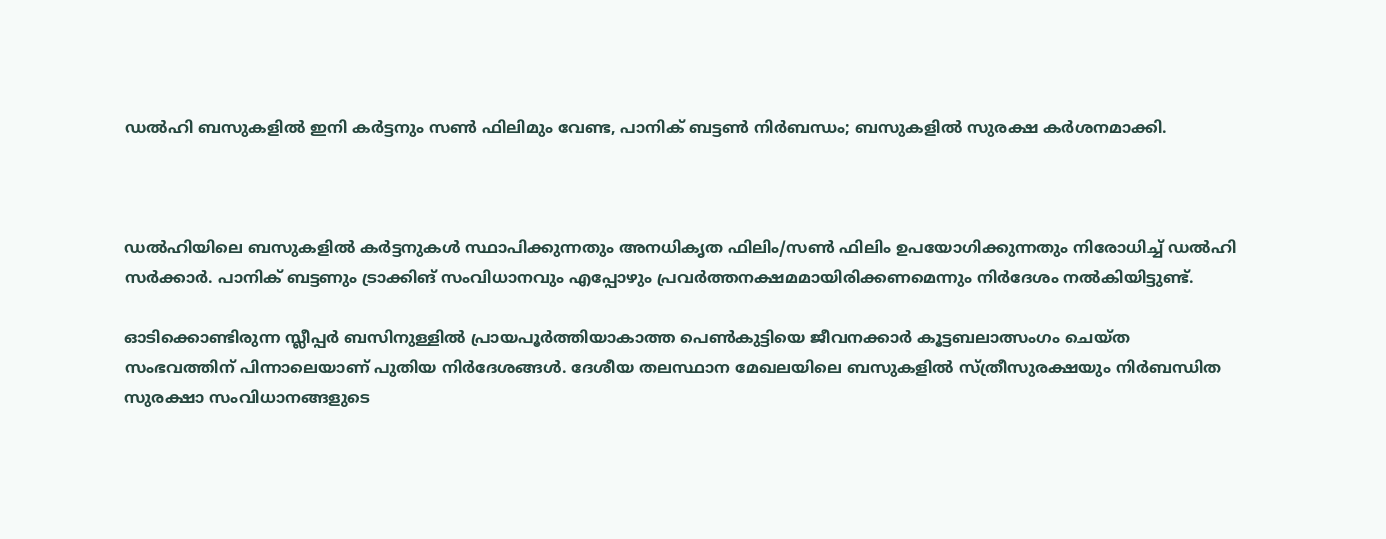ഡല്‍ഹി ബസുകളില്‍ ഇനി കര്‍ട്ടനും സണ്‍ ഫിലിമും വേണ്ട, പാനിക് ബട്ടണ്‍ നിര്‍ബന്ധം; ബസുകളില്‍ സുരക്ഷ കര്‍ശനമാക്കി.



ഡല്‍ഹിയിലെ ബസുകളില്‍ കര്‍ട്ടനുകള്‍ സ്ഥാപിക്കുന്നതും അനധികൃത ഫിലിം/സണ്‍ ഫിലിം ഉപയോഗിക്കുന്നതും നിരോധിച്ച് ഡല്‍ഹി സര്‍ക്കാര്‍. പാനിക് ബട്ടണും ട്രാക്കിങ് സംവിധാനവും എപ്പോഴും പ്രവര്‍ത്തനക്ഷമമായിരിക്കണമെന്നും നിര്‍ദേശം നല്‍കിയിട്ടുണ്ട്.

ഓടിക്കൊണ്ടിരുന്ന സ്ലീപ്പര്‍ ബസിനുള്ളില്‍ പ്രായപൂര്‍ത്തിയാകാത്ത പെണ്‍കുട്ടിയെ ജീവനക്കാർ കൂട്ടബലാത്സംഗം ചെയ്ത സംഭവത്തിന് പിന്നാലെയാണ് പുതിയ നിര്‍ദേശങ്ങള്‍. ദേശീയ തലസ്ഥാന മേഖലയിലെ ബസുകളില്‍ സ്ത്രീസുരക്ഷയും നിര്‍ബന്ധിത സുരക്ഷാ സംവിധാനങ്ങളുടെ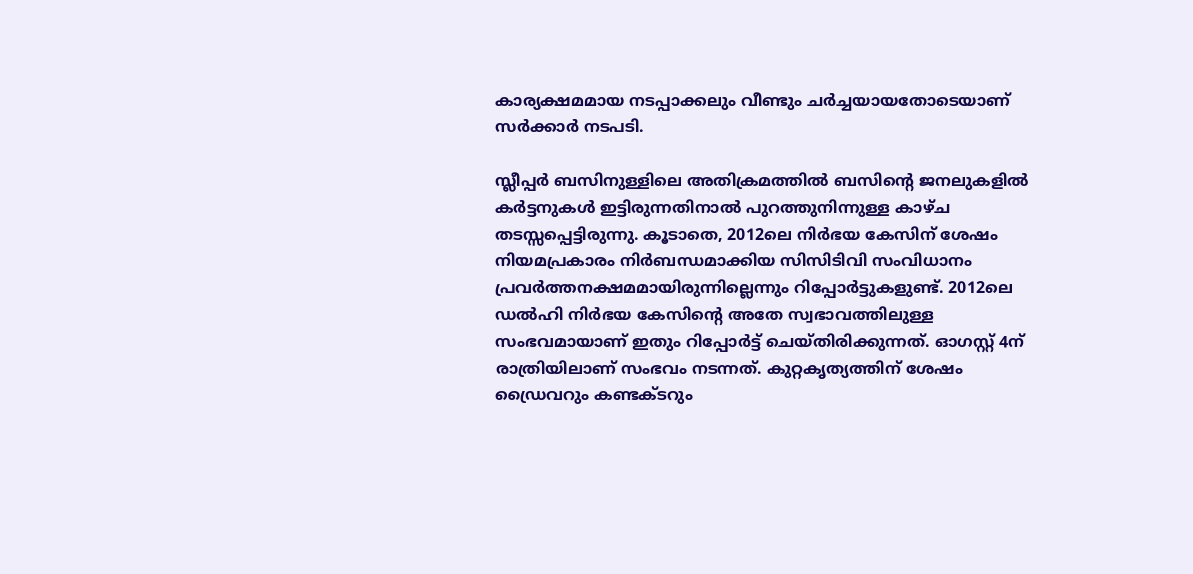കാര്യക്ഷമമായ നടപ്പാക്കലും വീണ്ടും ചര്‍ച്ചയായതോടെയാണ് സര്‍ക്കാര്‍ നടപടി.

സ്ലീപ്പര്‍ ബസിനുള്ളിലെ അതിക്രമത്തില്‍ ബസിന്റെ ജനലുകളില്‍ കര്‍ട്ടനുകള്‍ ഇട്ടിരുന്നതിനാല്‍ പുറത്തുനിന്നുള്ള കാഴ്ച തടസ്സപ്പെട്ടിരുന്നു. കൂടാതെ, 2012ലെ നിര്‍ഭയ കേസിന് ശേഷം നിയമപ്രകാരം നിര്‍ബന്ധമാക്കിയ സിസിടിവി സംവിധാനം പ്രവര്‍ത്തനക്ഷമമായിരുന്നില്ലെന്നും റിപ്പോര്‍ട്ടുകളുണ്ട്. 2012ലെ ഡല്‍ഹി നിര്‍ഭയ കേസിന്റെ അതേ സ്വഭാവത്തിലുള്ള സംഭവമായാണ് ഇതും റിപ്പോര്‍ട്ട് ചെയ്തിരിക്കുന്നത്. ഓഗസ്റ്റ് 4ന് രാത്രിയിലാണ് സംഭവം നടന്നത്. കുറ്റകൃത്യത്തിന് ശേഷം ഡ്രൈവറും കണ്ടക്ടറും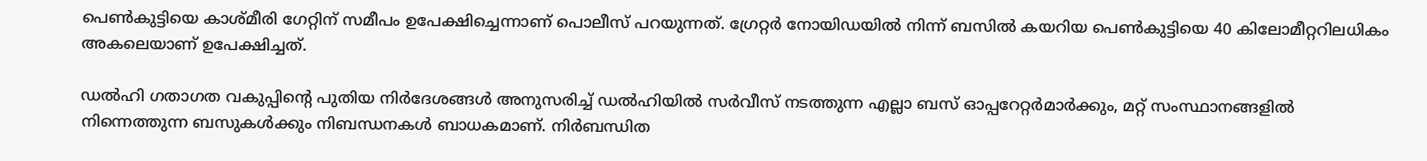പെണ്‍കുട്ടിയെ കാശ്മീരി ഗേറ്റിന് സമീപം ഉപേക്ഷിച്ചെന്നാണ് പൊലീസ് പറയുന്നത്. ഗ്രേറ്റര്‍ നോയിഡയില്‍ നിന്ന് ബസില്‍ കയറിയ പെണ്‍കുട്ടിയെ 40 കിലോമീറ്ററിലധികം അകലെയാണ് ഉപേക്ഷിച്ചത്.

ഡല്‍ഹി ഗതാഗത വകുപ്പിന്റെ പുതിയ നിര്‍ദേശങ്ങള്‍ അനുസരിച്ച് ഡല്‍ഹിയില്‍ സര്‍വീസ് നടത്തുന്ന എല്ലാ ബസ് ഓപ്പറേറ്റര്‍മാര്‍ക്കും, മറ്റ് സംസ്ഥാനങ്ങളില്‍ നിന്നെത്തുന്ന ബസുകള്‍ക്കും നിബന്ധനകള്‍ ബാധകമാണ്. നിര്‍ബന്ധിത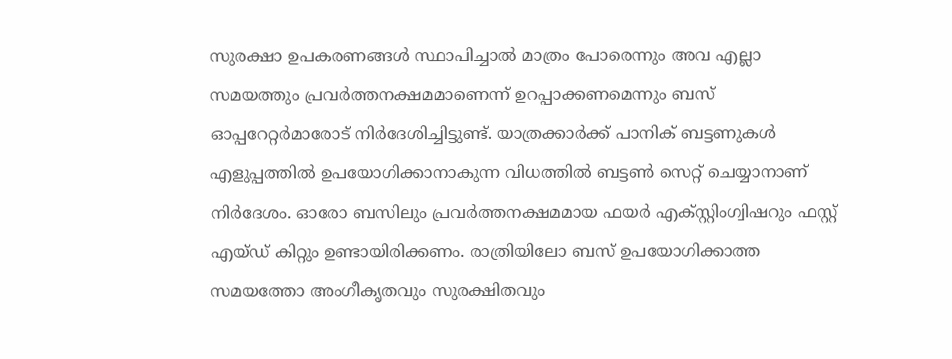സുരക്ഷാ ഉപകരണങ്ങള്‍ സ്ഥാപിച്ചാല്‍ മാത്രം പോരെന്നും അവ എല്ലാ സമയത്തും പ്രവര്‍ത്തനക്ഷമമാണെന്ന് ഉറപ്പാക്കണമെന്നും ബസ് ഓപ്പറേറ്റര്‍മാരോട് നിര്‍ദേശിച്ചിട്ടുണ്ട്. യാത്രക്കാര്‍ക്ക് പാനിക് ബട്ടണുകള്‍ എളുപ്പത്തില്‍ ഉപയോഗിക്കാനാകുന്ന വിധത്തില്‍ ബട്ടണ്‍ സെറ്റ് ചെയ്യാനാണ് നിര്‍ദേശം. ഓരോ ബസിലും പ്രവര്‍ത്തനക്ഷമമായ ഫയര്‍ എക്സ്റ്റിംഗ്വിഷറും ഫസ്റ്റ് എയ്ഡ് കിറ്റും ഉണ്ടായിരിക്കണം. രാത്രിയിലോ ബസ് ഉപയോഗിക്കാത്ത സമയത്തോ അംഗീകൃതവും സുരക്ഷിതവും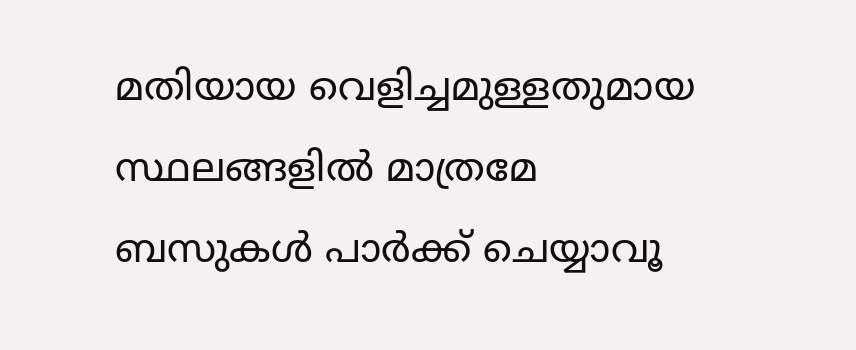മതിയായ വെളിച്ചമുള്ളതുമായ സ്ഥലങ്ങളില്‍ മാത്രമേ ബസുകള്‍ പാര്‍ക്ക് ചെയ്യാവൂ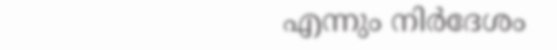എന്നും നിര്‍ദേശം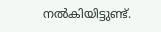നല്‍കിയിട്ടുണ്ട്.